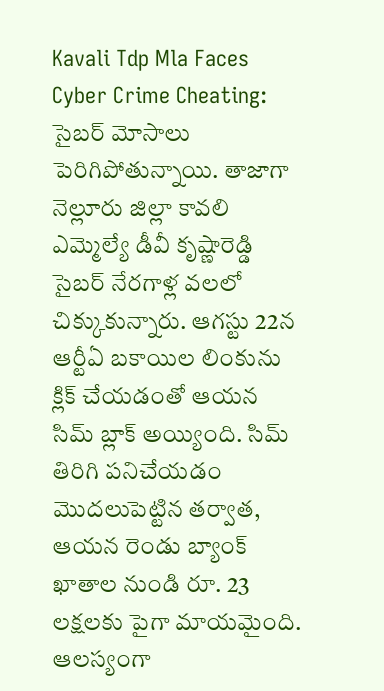Kavali Tdp Mla Faces Cyber Crime Cheating: సైబర్ మోసాలు పెరిగిపోతున్నాయి. తాజాగా నెల్లూరు జిల్లా కావలి ఎమ్మెల్యే డీవీ కృష్ణారెడ్డి సైబర్ నేరగాళ్ల వలలో చిక్కుకున్నారు. ఆగస్టు 22న ఆర్టీఏ బకాయిల లింకును క్లిక్ చేయడంతో ఆయన సిమ్ బ్లాక్ అయ్యింది. సిమ్ తిరిగి పనిచేయడం మొదలుపెట్టిన తర్వాత, ఆయన రెండు బ్యాంక్ ఖాతాల నుండి రూ. 23 లక్షలకు పైగా మాయమైంది. ఆలస్యంగా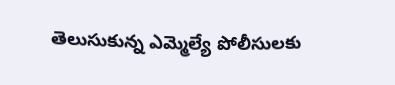తెలుసుకున్న ఎమ్మెల్యే పోలీసులకు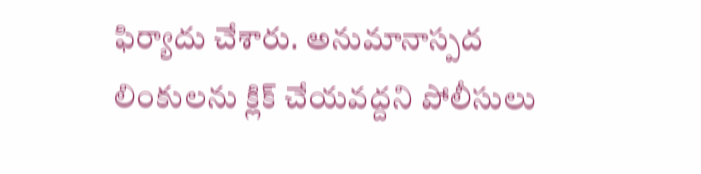ఫిర్యాదు చేశారు. అనుమానాస్పద లింకులను క్లిక్ చేయవద్దని పోలీసులు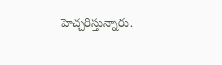హెచ్చరిస్తున్నారు.